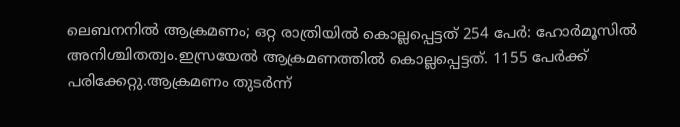ലെബനനില്‍ ആക്രമണം; ഒറ്റ രാത്രിയില്‍ കൊല്ലപ്പെട്ടത് 254 പേര്‍: ഹോർമൂസിൽ അനിശ്ചിതത്വം.ഇസ്രയേല്‍ ആക്രമണത്തില്‍ കൊല്ലപ്പെട്ടത്. 1155 പേര്‍ക്ക് പരിക്കേറ്റു.ആക്രമണം തുടര്‍ന്ന്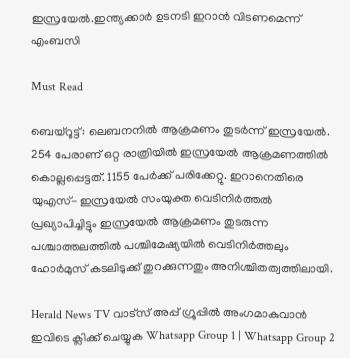ഇസ്രയേല്‍.ഇന്ത്യക്കാര്‍ ഉടനടി ഇറാന്‍ വിടണമെന്ന് എംബസി

Must Read

ബെയ്റൂട്ട്: ലെബനനില്‍ ആക്രമണം തുടര്‍ന്ന് ഇസ്രയേല്‍. 254 പേരാണ് ഒറ്റ രാത്രിയില്‍ ഇസ്രയേല്‍ ആക്രമണത്തില്‍ കൊല്ലപ്പെട്ടത്. 1155 പേര്‍ക്ക് പരിക്കേറ്റു. ഇറാനെതിരെ യുഎസ്- ഇസ്രയേല്‍ സംയുക്ത വെടിനിര്‍ത്തല്‍ പ്രഖ്യാപിച്ചിട്ടും ഇസ്രയേല്‍ ആക്രമണം തുടരുന്ന പശ്ചാത്തലത്തില്‍ പശ്ചിമേഷ്യയിൽ വെടിനിര്‍ത്തലും ഹോർമുസ് കടലിടുക്ക് തുറക്കുന്നതും അനിശ്ചിതത്വത്തിലായി.

Herald News TV വാട്സ് അപ്പ് ഗ്രൂപ്പിൽ അംഗമാകുവാൻ ഇവിടെ ക്ലിക്ക് ചെയ്യുക Whatsapp Group 1 | Whatsapp Group 2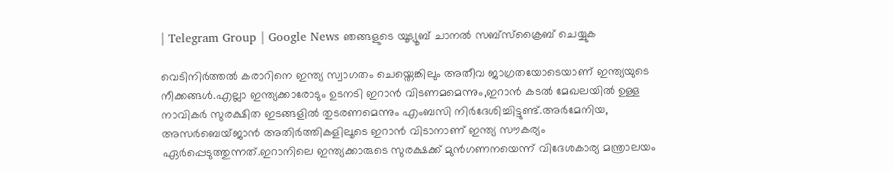| Telegram Group | Google News ഞങ്ങളുടെ യൂട്യൂബ് ചാനൽ സബ്സ്ക്രൈബ് ചെയ്യുക

വെടിനിര്‍ത്തല്‍ കരാറിനെ ഇന്ത്യ സ്വാഗതം ചെയ്തെങ്കിലും അതീവ ജാഗ്രതയോടെയാണ് ഇന്ത്യയുടെ നീക്കങ്ങള്‍.എല്ലാ ഇന്ത്യക്കാരോടും ഉടനടി ഇറാന്‍ വിടണമമെന്നും,ഇറാന്‍ കടല്‍ മേഖലയില്‍ ഉള്ള നാവികര്‍ സുരക്ഷിത ഇടങ്ങളില്‍ തുടരണമെന്നും എംബസി നിര്‍ദേശിച്ചിട്ടുണ്ട്.അര്‍മേനിയ, അസര്‍ബെയ്ജാന്‍ അതിര്‍ത്തികളിലൂടെ ഇറാന്‍ വിടാനാണ് ഇന്ത്യ സൗകര്യം ഏര്‍പ്പെടുത്തുന്നത്.ഇറാനിലെ ഇന്ത്യക്കാരുടെ സുരക്ഷക്ക് മുന്‍ഗണനയെന്ന് വിദേശകാര്യ മന്ത്രാലയം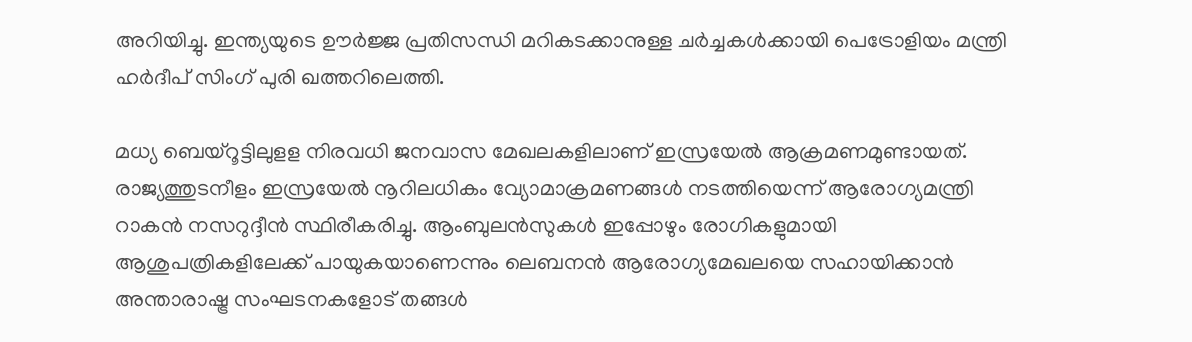അറിയിച്ചു. ഇന്ത്യയുടെ ഊര്‍ജ്ജ പ്രതിസന്ധി മറികടക്കാനുള്ള ചര്‍ച്ചകള്‍ക്കായി പെട്രോളിയം മന്ത്രി ഹര്‍ദീപ് സിംഗ് പുരി ഖത്തറിലെത്തി.

മധ്യ ബെയ്‌റൂട്ടിലുളള നിരവധി ജനവാസ മേഖലകളിലാണ് ഇസ്രയേല്‍ ആക്രമണമുണ്ടായത്. രാജ്യത്തുടനീളം ഇസ്രയേല്‍ നൂറിലധികം വ്യോമാക്രമണങ്ങള്‍ നടത്തിയെന്ന് ആരോഗ്യമന്ത്രി റാകന്‍ നസറുദ്ദീന്‍ സ്ഥിരീകരിച്ചു. ആംബുലന്‍സുകള്‍ ഇപ്പോഴും രോഗികളുമായി ആശുപത്രികളിലേക്ക് പായുകയാണെന്നും ലെബനന്‍ ആരോഗ്യമേഖലയെ സഹായിക്കാന്‍ അന്താരാഷ്ട്ര സംഘടനകളോട് തങ്ങള്‍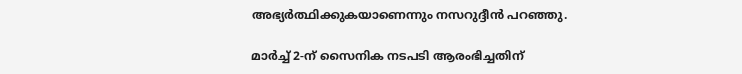അഭ്യര്‍ത്ഥിക്കുകയാണെന്നും നസറുദ്ദീന്‍ പറഞ്ഞു.

മാര്‍ച്ച് 2-ന് സൈനിക നടപടി ആരംഭിച്ചതിന്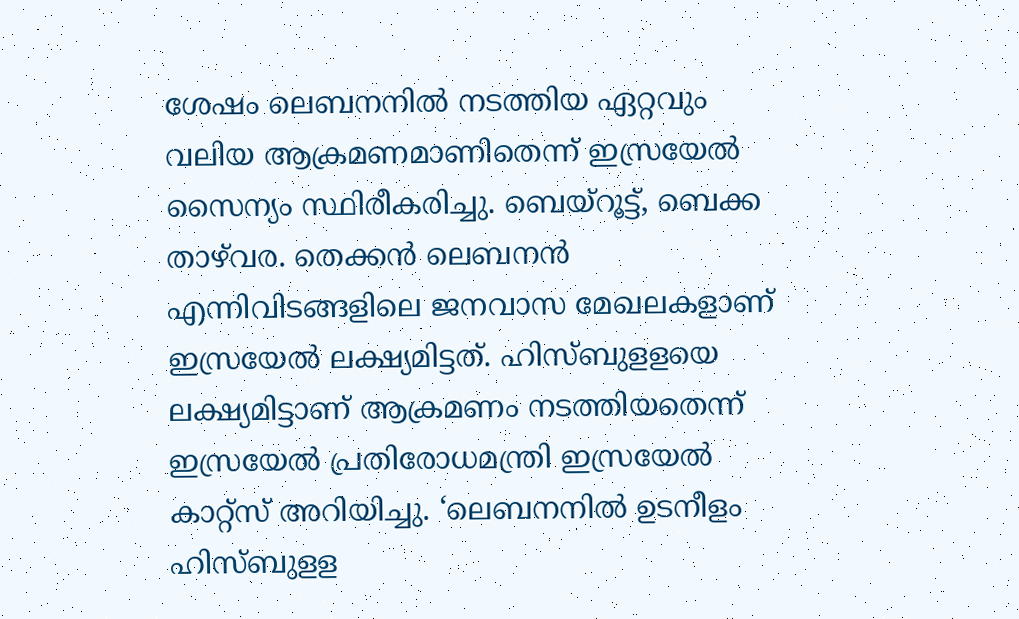ശേഷം ലെബനനില്‍ നടത്തിയ ഏറ്റവും വലിയ ആക്രമണമാണിതെന്ന് ഇസ്രയേല്‍ സൈന്യം സ്ഥിരീകരിച്ചു. ബെയ്‌റൂട്ട്, ബെക്ക താഴ്‌വര. തെക്കന്‍ ലെബനന്‍ എന്നിവിടങ്ങളിലെ ജനവാസ മേഖലകളാണ് ഇസ്രയേല്‍ ലക്ഷ്യമിട്ടത്. ഹിസ്ബുളളയെ ലക്ഷ്യമിട്ടാണ് ആക്രമണം നടത്തിയതെന്ന് ഇസ്രയേല്‍ പ്രതിരോധമന്ത്രി ഇസ്രയേല്‍ കാറ്റ്‌സ് അറിയിച്ചു. ‘ലെബനനില്‍ ഉടനീളം ഹിസ്ബുളള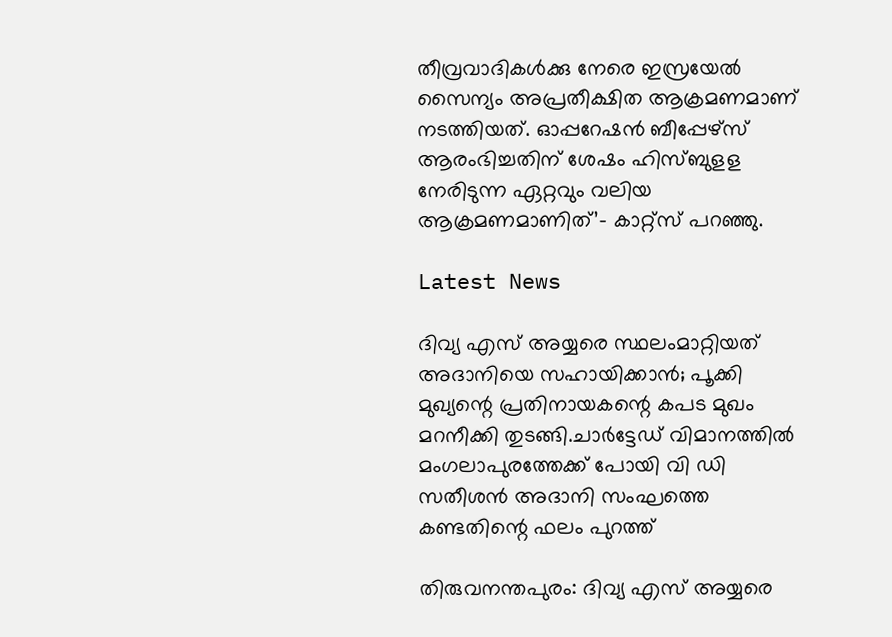തീവ്രവാദികള്‍ക്കു നേരെ ഇസ്രയേല്‍ സൈന്യം അപ്രതീക്ഷിത ആക്രമണമാണ് നടത്തിയത്. ഓപ്പറേഷന്‍ ബീപ്പേഴ്‌സ് ആരംഭിച്ചതിന് ശേഷം ഹിസ്ബുളള നേരിടുന്ന ഏറ്റവും വലിയ ആക്രമണമാണിത്’- കാറ്റ്‌സ് പറഞ്ഞു.

Latest News

ദിവ്യ എസ് അയ്യരെ സ്ഥലംമാറ്റിയത് അദാനിയെ സഹായിക്കാന്‍; പൂക്കി മുഖ്യന്റെ പ്രതിനായകന്റെ കപട മുഖം മറനീക്കി തുടങ്ങി.ചാർട്ടേഡ് വിമാനത്തിൽ മംഗലാപുരത്തേക്ക് പോയി വി ഡി സതീശൻ അദാനി സംഘത്തെ കണ്ടതിന്റെ ഫലം പുറത്ത്

തിരുവനന്തപുരം: ദിവ്യ എസ് അയ്യരെ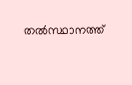തല്‍സ്ഥാനത്ത്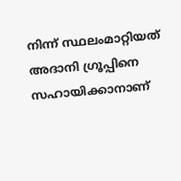നിന്ന് സ്ഥലംമാറ്റിയത് അദാനി ഗ്രൂപ്പിനെ സഹായിക്കാനാണ്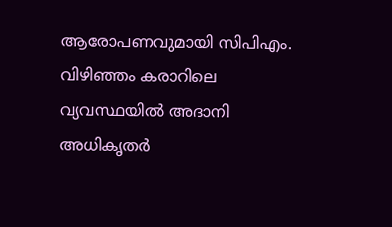ആരോപണവുമായി സിപിഎം. വിഴിഞ്ഞം കരാറിലെ വ്യവസ്ഥയില്‍ അദാനി അധികൃതര്‍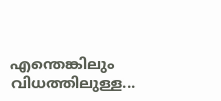എന്തെങ്കിലും വിധത്തിലുള്ള...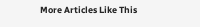More Articles Like This